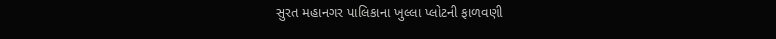સુરત મહાનગર પાલિકાના ખુલ્લા પ્લોટની ફાળવણી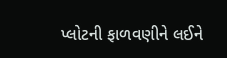પ્લોટની ફાળવણીને લઈને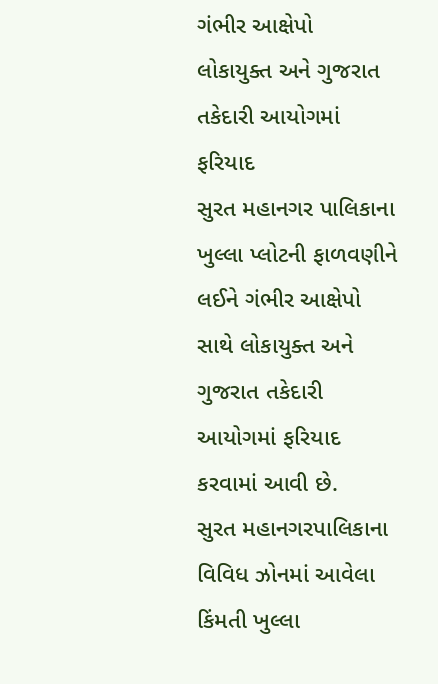ગંભીર આક્ષેપો
લોકાયુક્ત અને ગુજરાત તકેદારી આયોગમાં ફરિયાદ
સુરત મહાનગર પાલિકાના ખુલ્લા પ્લોટની ફાળવણીને લઈને ગંભીર આક્ષેપો સાથે લોકાયુક્ત અને ગુજરાત તકેદારી આયોગમાં ફરિયાદ કરવામાં આવી છે.
સુરત મહાનગરપાલિકાના વિવિધ ઝોનમાં આવેલા કિંમતી ખુલ્લા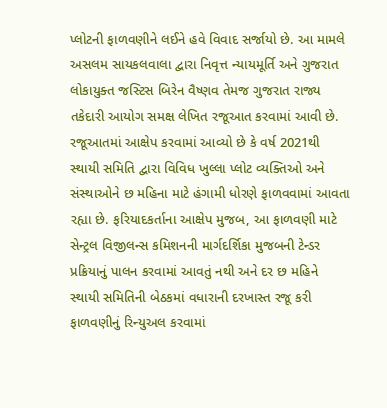પ્લોટની ફાળવણીને લઈને હવે વિવાદ સર્જાયો છે. આ મામલે અસલમ સાયકલવાલા દ્વારા નિવૃત્ત ન્યાયમૂર્તિ અને ગુજરાત લોકાયુક્ત જસ્ટિસ બિરેન વૈષ્ણવ તેમજ ગુજરાત રાજ્ય તકેદારી આયોગ સમક્ષ લેખિત રજૂઆત કરવામાં આવી છે. રજૂઆતમાં આક્ષેપ કરવામાં આવ્યો છે કે વર્ષ 2021થી સ્થાયી સમિતિ દ્વારા વિવિધ ખુલ્લા પ્લોટ વ્યક્તિઓ અને સંસ્થાઓને છ મહિના માટે હંગામી ધોરણે ફાળવવામાં આવતા રહ્યા છે. ફરિયાદકર્તાના આક્ષેપ મુજબ, આ ફાળવણી માટે સેન્ટ્રલ વિજીલન્સ કમિશનની માર્ગદર્શિકા મુજબની ટેન્ડર પ્રક્રિયાનું પાલન કરવામાં આવતું નથી અને દર છ મહિને સ્થાયી સમિતિની બેઠકમાં વધારાની દરખાસ્ત રજૂ કરી ફાળવણીનું રિન્યુઅલ કરવામાં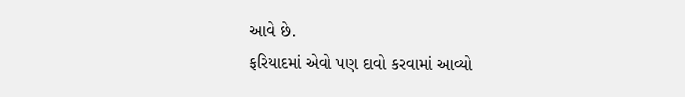આવે છે.
ફરિયાદમાં એવો પણ દાવો કરવામાં આવ્યો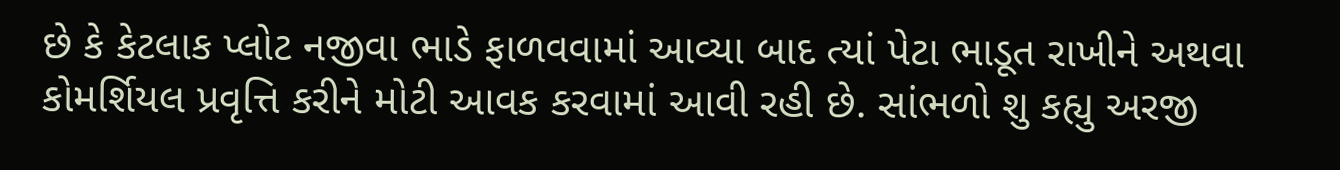છે કે કેટલાક પ્લોટ નજીવા ભાડે ફાળવવામાં આવ્યા બાદ ત્યાં પેટા ભાડૂત રાખીને અથવા કોમર્શિયલ પ્રવૃત્તિ કરીને મોટી આવક કરવામાં આવી રહી છે. સાંભળો શુ કહ્યુ અરજી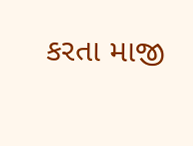કરતા માજી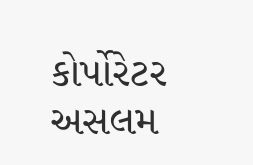કોર્પોરેટર અસલમ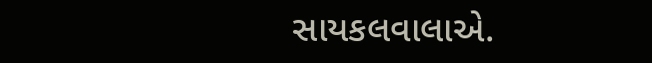સાયકલવાલાએ.